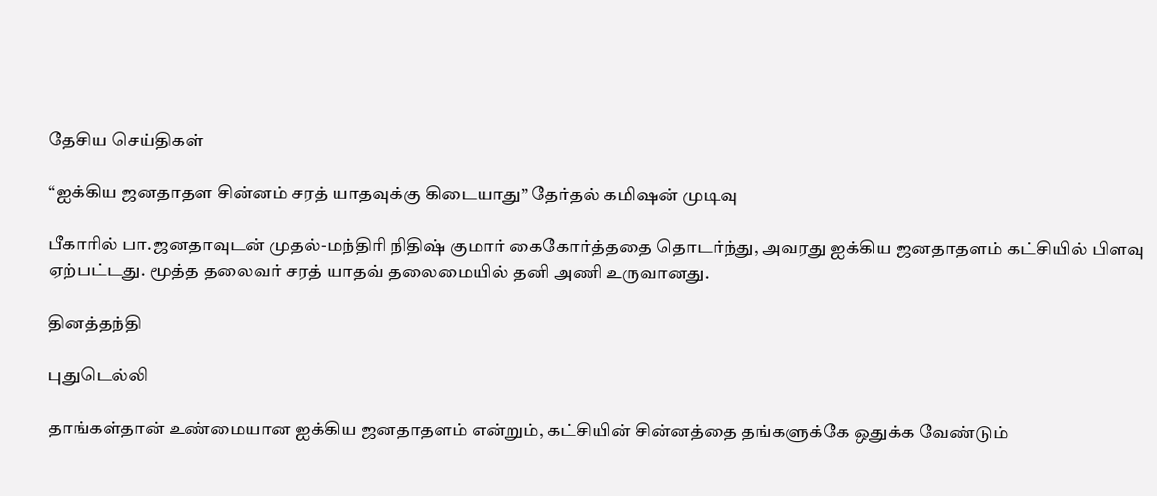தேசிய செய்திகள்

“ஐக்கிய ஜனதாதள சின்னம் சரத் யாதவுக்கு கிடையாது” தேர்தல் கமிஷன் முடிவு

பீகாரில் பா.ஜனதாவுடன் முதல்-மந்திரி நிதிஷ் குமார் கைகோர்த்ததை தொடர்ந்து, அவரது ஐக்கிய ஜனதாதளம் கட்சியில் பிளவு ஏற்பட்டது. மூத்த தலைவர் சரத் யாதவ் தலைமையில் தனி அணி உருவானது.

தினத்தந்தி

புதுடெல்லி

தாங்கள்தான் உண்மையான ஐக்கிய ஜனதாதளம் என்றும், கட்சியின் சின்னத்தை தங்களுக்கே ஒதுக்க வேண்டும்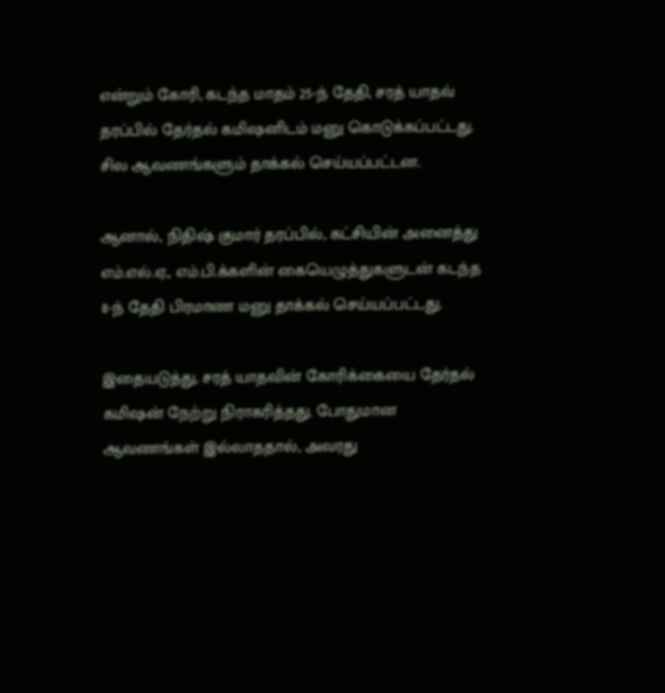என்றும் கோரி, கடந்த மாதம் 25-ந் தேதி, சரத் யாதவ் தரப்பில் தேர்தல் கமிஷனிடம் மனு கொடுக்கப்பட்டது. சில ஆவணங்களும் தாக்கல் செய்யப்பட்டன.

ஆனால், நிதிஷ் குமார் தரப்பில், கட்சியின் அனைத்து எம்.எல்.ஏ., எம்.பி.க்களின் கையெழுத்துகளுடன் கடந்த 8-ந் தேதி பிரமாண மனு தாக்கல் செய்யப்பட்டது.

இதையடுத்து, சரத் யாதவின் கோரிக்கையை தேர்தல் கமிஷன் நேற்று நிராகரித்தது. போதுமான ஆவணங்கள் இல்லாததால், அவரது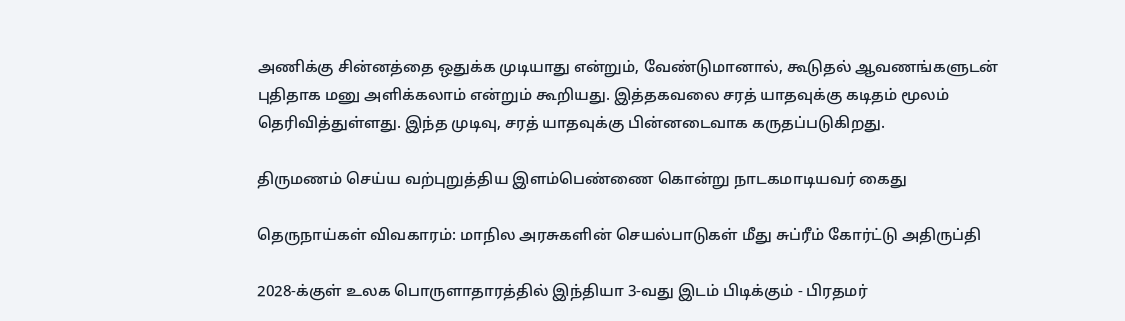அணிக்கு சின்னத்தை ஒதுக்க முடியாது என்றும், வேண்டுமானால், கூடுதல் ஆவணங்களுடன் புதிதாக மனு அளிக்கலாம் என்றும் கூறியது. இத்தகவலை சரத் யாதவுக்கு கடிதம் மூலம் தெரிவித்துள்ளது. இந்த முடிவு, சரத் யாதவுக்கு பின்னடைவாக கருதப்படுகிறது.

திருமணம் செய்ய வற்புறுத்திய இளம்பெண்ணை கொன்று நாடகமாடியவர் கைது

தெருநாய்கள் விவகாரம்: மாநில அரசுகளின் செயல்பாடுகள் மீது சுப்ரீம் கோர்ட்டு அதிருப்தி

2028-க்குள் உலக பொருளாதாரத்தில் இந்தியா 3-வது இடம் பிடிக்கும் - பிரதமர்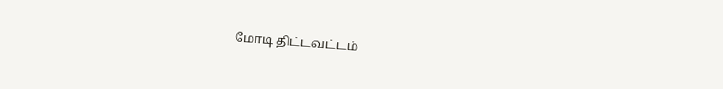மோடி திட்டவட்டம்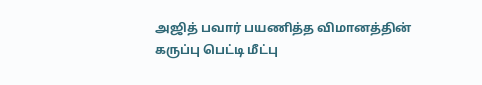அஜித் பவார் பயணித்த விமானத்தின் கருப்பு பெட்டி மீட்பு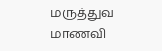மருத்துவ மாணவி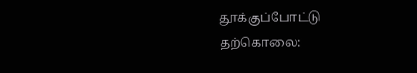தூக்குப்போட்டு தற்கொலை: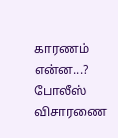காரணம் என்ன...? போலீஸ் விசாரணை